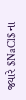જ્યારે $NaCl$ ના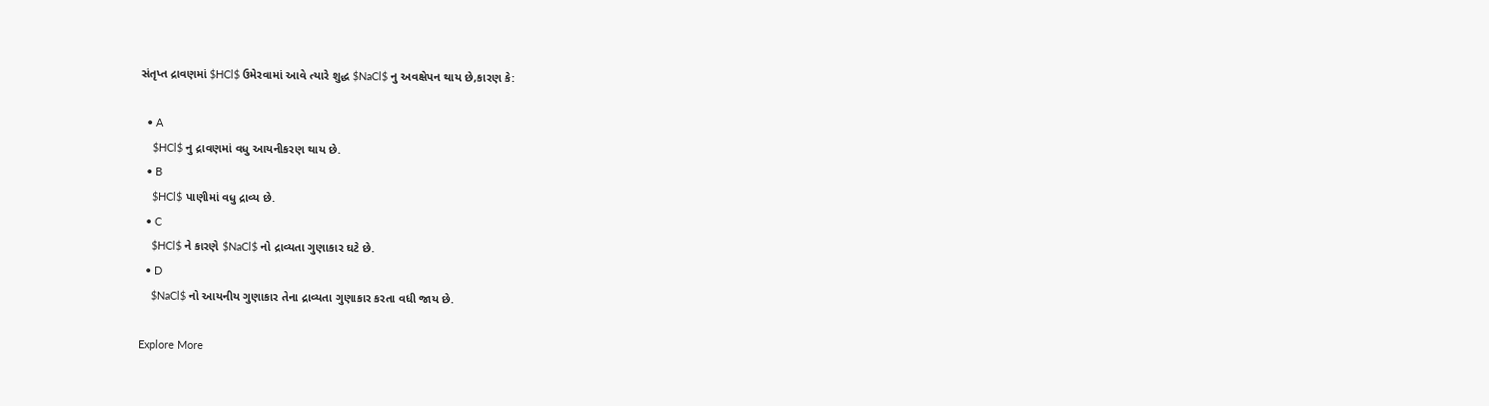સંતૃપ્ત દ્રાવણમાં $HCl$ ઉમેરવામાં આવે ત્યારે શુદ્ધ $NaCl$ નુ અવક્ષેપન થાય છે,કારણ કે:

  • A
    $HCl$ નુ દ્રાવણમાં વધુ આયનીકરણ થાય છે.
  • B
    $HCl$ પાણીમાં વધુ દ્રાવ્ય છે.
  • C
    $HCl$ ને કારણે $NaCl$ નો દ્રાવ્યતા ગુણાકાર ઘટે છે.
  • D
    $NaCl$ નો આયનીય ગુણાકાર તેના દ્રાવ્યતા ગુણાકાર કરતા વધી જાય છે.

Explore More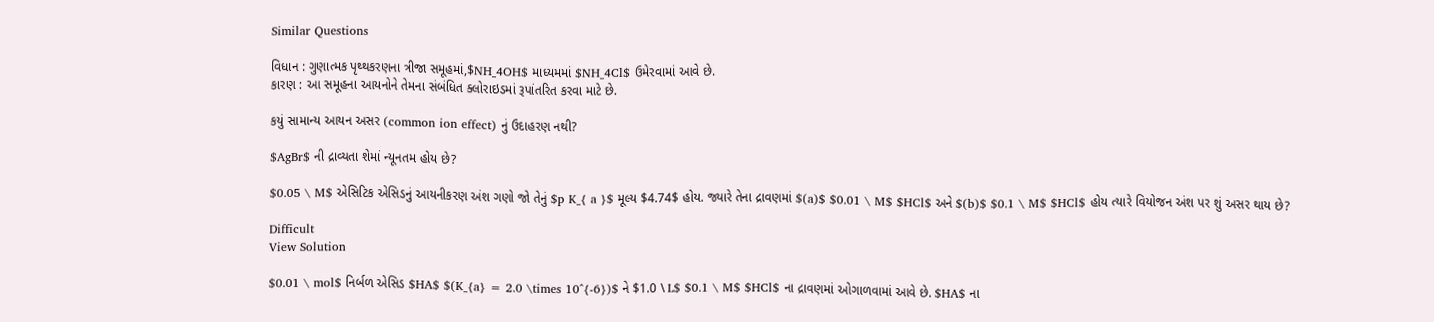Similar Questions

વિધાન : ગુણાત્મક પૃથ્થકરણના ત્રીજા સમૂહમાં,$NH_4OH$ માધ્યમમાં $NH_4Cl$ ઉમેરવામાં આવે છે.
કારણ : આ સમૂહના આયનોને તેમના સંબંધિત ક્લોરાઇડમાં રૂપાંતરિત કરવા માટે છે.

કયું સામાન્ય આયન અસર (common ion effect) નું ઉદાહરણ નથી?

$AgBr$ ની દ્રાવ્યતા શેમાં ન્યૂનતમ હોય છે?

$0.05 \ M$ એસિટિક એસિડનું આયનીકરણ અંશ ગણો જો તેનું $p K_{ a }$ મૂલ્ય $4.74$ હોય. જ્યારે તેના દ્રાવણમાં $(a)$ $0.01 \ M$ $HCl$ અને $(b)$ $0.1 \ M$ $HCl$ હોય ત્યારે વિયોજન અંશ પર શું અસર થાય છે?

Difficult
View Solution

$0.01 \ mol$ નિર્બળ એસિડ $HA$ $(K_{a} = 2.0 \times 10^{-6})$ ને $1.0 \ L$ $0.1 \ M$ $HCl$ ના દ્રાવણમાં ઓગાળવામાં આવે છે. $HA$ ના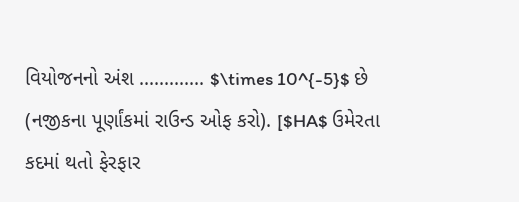વિયોજનનો અંશ ............. $\times 10^{-5}$ છે (નજીકના પૂર્ણાંકમાં રાઉન્ડ ઓફ કરો). [$HA$ ઉમેરતા કદમાં થતો ફેરફાર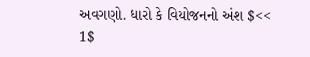અવગણો. ધારો કે વિયોજનનો અંશ $<< 1$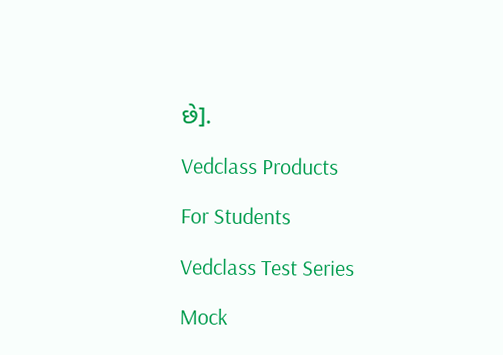છે].

Vedclass Products

For Students

Vedclass Test Series

Mock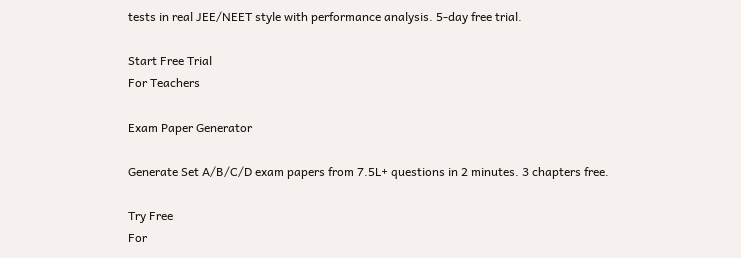tests in real JEE/NEET style with performance analysis. 5-day free trial.

Start Free Trial
For Teachers

Exam Paper Generator

Generate Set A/B/C/D exam papers from 7.5L+ questions in 2 minutes. 3 chapters free.

Try Free
For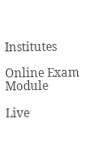Institutes

Online Exam Module

Live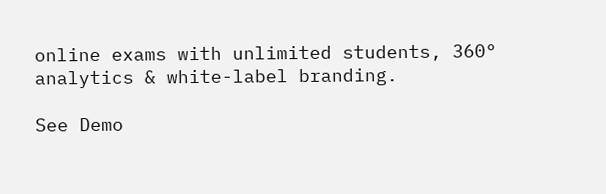online exams with unlimited students, 360° analytics & white-label branding.

See Demo